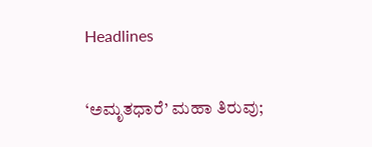Headlines

‘ಅಮೃತಧಾರೆ’ ಮಹಾ ತಿರುವು;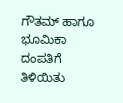ಗೌತಮ್ ಹಾಗೂ ಭೂಮಿಕಾ ದಂಪತಿಗೆ ತಿಳಿಯಿತು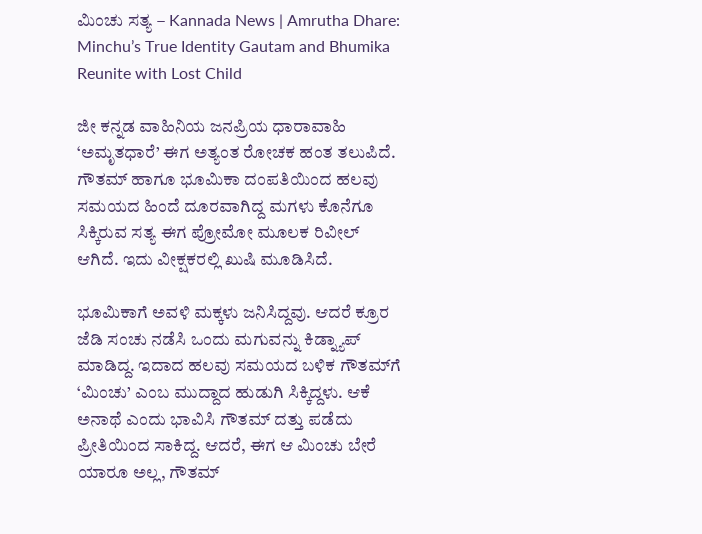ಮಿಂಚು ಸತ್ಯ – Kannada News | Amrutha Dhare: Minchu’s True Identity Gautam and Bhumika Reunite with Lost Child

ಜೀ ಕನ್ನಡ ವಾಹಿನಿಯ ಜನಪ್ರಿಯ ಧಾರಾವಾಹಿ ‘ಅಮೃತಧಾರೆ’ ಈಗ ಅತ್ಯಂತ ರೋಚಕ ಹಂತ ತಲುಪಿದೆ. ಗೌತಮ್ ಹಾಗೂ ಭೂಮಿಕಾ ದಂಪತಿಯಿಂದ ಹಲವು ಸಮಯದ ಹಿಂದೆ ದೂರವಾಗಿದ್ದ ಮಗಳು ಕೊನೆಗೂ ಸಿಕ್ಕಿರುವ ಸತ್ಯ ಈಗ ಪ್ರೋಮೋ ಮೂಲಕ ರಿವೀಲ್ ಆಗಿದೆ. ಇದು ವೀಕ್ಷಕರಲ್ಲಿ ಖುಷಿ ಮೂಡಿಸಿದೆ.

ಭೂಮಿಕಾಗೆ ಅವಳಿ ಮಕ್ಕಳು ಜನಿಸಿದ್ದವು. ಆದರೆ ಕ್ರೂರ ಜೆಡಿ ಸಂಚು ನಡೆಸಿ ಒಂದು ಮಗುವನ್ನು ಕಿಡ್ನ್ಯಾಪ್ ಮಾಡಿದ್ದ. ಇದಾದ ಹಲವು ಸಮಯದ ಬಳಿಕ ಗೌತಮ್‌ಗೆ ‘ಮಿಂಚು’ ಎಂಬ ಮುದ್ದಾದ ಹುಡುಗಿ ಸಿಕ್ಕಿದ್ದಳು. ಆಕೆ ಅನಾಥೆ ಎಂದು ಭಾವಿಸಿ ಗೌತಮ್ ದತ್ತು ಪಡೆದು ಪ್ರೀತಿಯಿಂದ ಸಾಕಿದ್ದ. ಆದರೆ, ಈಗ ಆ ಮಿಂಚು ಬೇರೆ ಯಾರೂ ಅಲ್ಲ, ಗೌತಮ್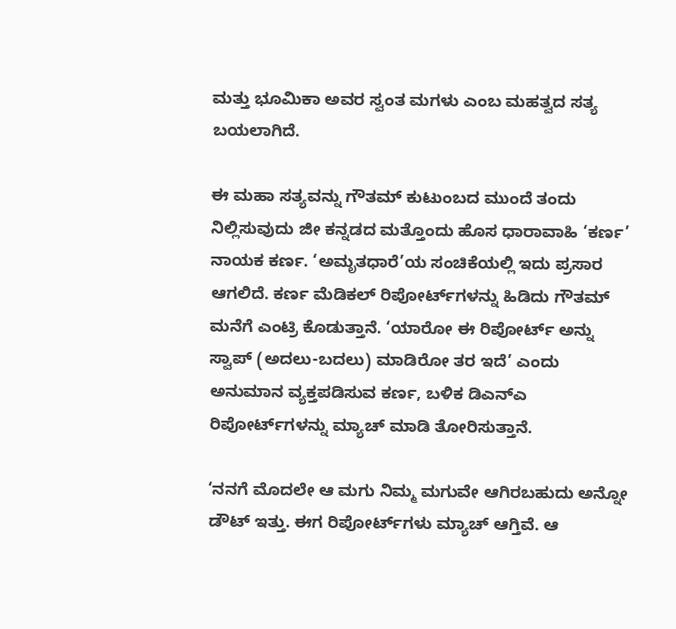ಮತ್ತು ಭೂಮಿಕಾ ಅವರ ಸ್ವಂತ ಮಗಳು ಎಂಬ ಮಹತ್ವದ ಸತ್ಯ ಬಯಲಾಗಿದೆ.

ಈ ಮಹಾ ಸತ್ಯವನ್ನು ಗೌತಮ್ ಕುಟುಂಬದ ಮುಂದೆ ತಂದು ನಿಲ್ಲಿಸುವುದು ಜೀ ಕನ್ನಡದ ಮತ್ತೊಂದು ಹೊಸ ಧಾರಾವಾಹಿ ‘ಕರ್ಣ’ ನಾಯಕ ಕರ್ಣ. ‘ಅಮೃತಧಾರೆ’ಯ ಸಂಚಿಕೆಯಲ್ಲಿ ಇದು ಪ್ರಸಾರ ಆಗಲಿದೆ. ಕರ್ಣ ಮೆಡಿಕಲ್ ರಿಪೋರ್ಟ್‌ಗಳನ್ನು ಹಿಡಿದು ಗೌತಮ್ ಮನೆಗೆ ಎಂಟ್ರಿ ಕೊಡುತ್ತಾನೆ. ‘ಯಾರೋ ಈ ರಿಪೋರ್ಟ್ ಅನ್ನು ಸ್ವಾಪ್ (ಅದಲು-ಬದಲು) ಮಾಡಿರೋ ತರ ಇದೆ’ ಎಂದು ಅನುಮಾನ ವ್ಯಕ್ತಪಡಿಸುವ ಕರ್ಣ, ಬಳಿಕ ಡಿಎನ್‌ಎ ರಿಪೋರ್ಟ್‌ಗಳನ್ನು ಮ್ಯಾಚ್ ಮಾಡಿ ತೋರಿಸುತ್ತಾನೆ.

‘ನನಗೆ ಮೊದಲೇ ಆ ಮಗು ನಿಮ್ಮ ಮಗುವೇ ಆಗಿರಬಹುದು ಅನ್ನೋ ಡೌಟ್ ಇತ್ತು. ಈಗ ರಿಪೋರ್ಟ್‌ಗಳು ಮ್ಯಾಚ್ ಆಗ್ತಿವೆ. ಆ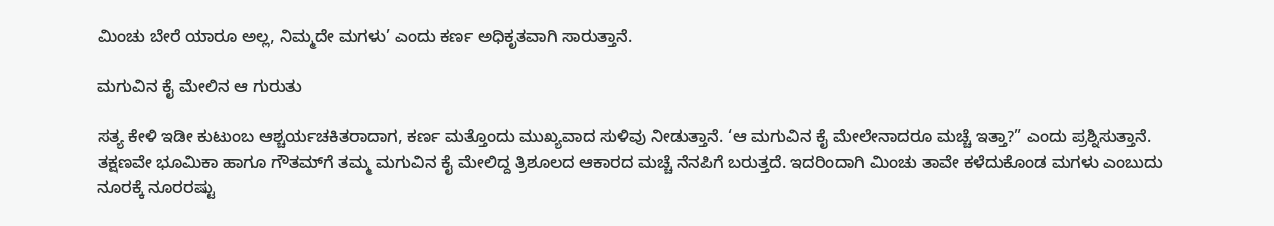ಮಿಂಚು ಬೇರೆ ಯಾರೂ ಅಲ್ಲ, ನಿಮ್ಮದೇ ಮಗಳು’ ಎಂದು ಕರ್ಣ ಅಧಿಕೃತವಾಗಿ ಸಾರುತ್ತಾನೆ.

ಮಗುವಿನ ಕೈ ಮೇಲಿನ ಆ ಗುರುತು

ಸತ್ಯ ಕೇಳಿ ಇಡೀ ಕುಟುಂಬ ಆಶ್ಚರ್ಯಚಕಿತರಾದಾಗ, ಕರ್ಣ ಮತ್ತೊಂದು ಮುಖ್ಯವಾದ ಸುಳಿವು ನೀಡುತ್ತಾನೆ. ‘ಆ ಮಗುವಿನ ಕೈ ಮೇಲೇನಾದರೂ ಮಚ್ಚೆ ಇತ್ತಾ?” ಎಂದು ಪ್ರಶ್ನಿಸುತ್ತಾನೆ. ತಕ್ಷಣವೇ ಭೂಮಿಕಾ ಹಾಗೂ ಗೌತಮ್‌ಗೆ ತಮ್ಮ ಮಗುವಿನ ಕೈ ಮೇಲಿದ್ದ ತ್ರಿಶೂಲದ ಆಕಾರದ ಮಚ್ಚೆ ನೆನಪಿಗೆ ಬರುತ್ತದೆ. ಇದರಿಂದಾಗಿ ಮಿಂಚು ತಾವೇ ಕಳೆದುಕೊಂಡ ಮಗಳು ಎಂಬುದು ನೂರಕ್ಕೆ ನೂರರಷ್ಟು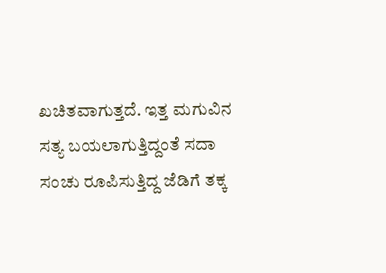ಖಚಿತವಾಗುತ್ತದೆ. ಇತ್ತ ಮಗುವಿನ ಸತ್ಯ ಬಯಲಾಗುತ್ತಿದ್ದಂತೆ ಸದಾ ಸಂಚು ರೂಪಿಸುತ್ತಿದ್ದ ಜೆಡಿಗೆ ತಕ್ಕ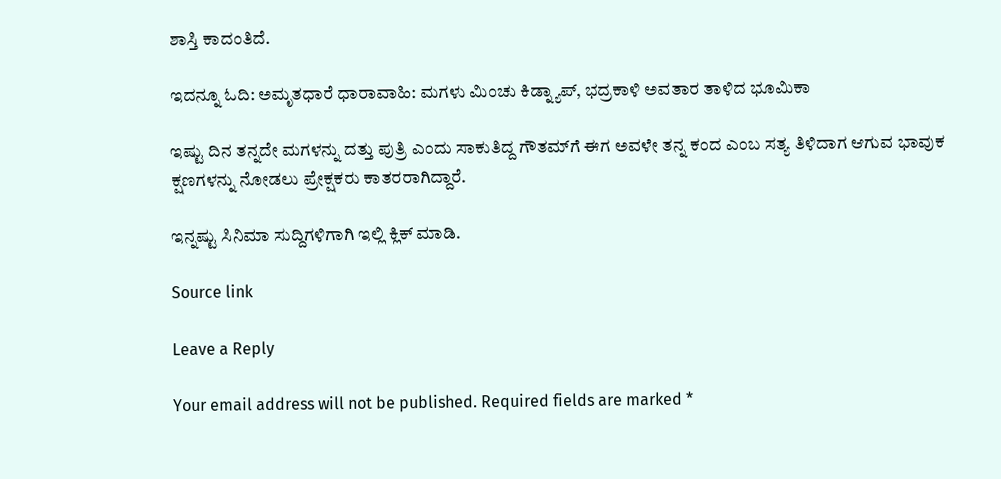ಶಾಸ್ತಿ ಕಾದಂತಿದೆ.

ಇದನ್ನೂ ಓದಿ: ಅಮೃತಧಾರೆ ಧಾರಾವಾಹಿ: ಮಗಳು ಮಿಂಚು ಕಿಡ್ನ್ಯಾಪ್, ಭದ್ರಕಾಳಿ ಅವತಾರ ತಾಳಿದ ಭೂಮಿಕಾ

ಇಷ್ಟು ದಿನ ತನ್ನದೇ ಮಗಳನ್ನು ದತ್ತು ಪುತ್ರಿ ಎಂದು ಸಾಕುತಿದ್ದ ಗೌತಮ್‌ಗೆ ಈಗ ಅವಳೇ ತನ್ನ ಕಂದ ಎಂಬ ಸತ್ಯ ತಿಳಿದಾಗ ಆಗುವ ಭಾವುಕ ಕ್ಷಣಗಳನ್ನು ನೋಡಲು ಪ್ರೇಕ್ಷಕರು ಕಾತರರಾಗಿದ್ದಾರೆ.

ಇನ್ನಷ್ಟು ಸಿನಿಮಾ ಸುದ್ದಿಗಳಿಗಾಗಿ ಇಲ್ಲಿ ಕ್ಲಿಕ್ ಮಾಡಿ.

Source link

Leave a Reply

Your email address will not be published. Required fields are marked *